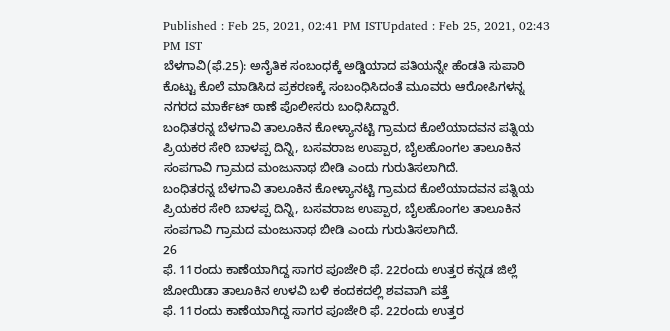Published : Feb 25, 2021, 02:41 PM ISTUpdated : Feb 25, 2021, 02:43 PM IST
ಬೆಳಗಾವಿ(ಫೆ.25): ಅನೈತಿಕ ಸಂಬಂಧಕ್ಕೆ ಅಡ್ಡಿಯಾದ ಪತಿಯನ್ನೇ ಹೆಂಡತಿ ಸುಪಾರಿ ಕೊಟ್ಟು ಕೊಲೆ ಮಾಡಿಸಿದ ಪ್ರಕರಣಕ್ಕೆ ಸಂಬಂಧಿಸಿದಂತೆ ಮೂವರು ಆರೋಪಿಗಳನ್ನ ನಗರದ ಮಾರ್ಕೆಟ್ ಠಾಣೆ ಪೊಲೀಸರು ಬಂಧಿಸಿದ್ದಾರೆ.
ಬಂಧಿತರನ್ನ ಬೆಳಗಾವಿ ತಾಲೂಕಿನ ಕೋಳ್ಯಾನಟ್ಟಿ ಗ್ರಾಮದ ಕೊಲೆಯಾದವನ ಪತ್ನಿಯ ಪ್ರಿಯಕರ ಸೇರಿ ಬಾಳಪ್ಪ ದಿನ್ನಿ, ಬಸವರಾಜ ಉಪ್ಪಾರ, ಬೈಲಹೊಂಗಲ ತಾಲೂಕಿನ ಸಂಪಗಾವಿ ಗ್ರಾಮದ ಮಂಜುನಾಥ ಬೀಡಿ ಎಂದು ಗುರುತಿಸಲಾಗಿದೆ.
ಬಂಧಿತರನ್ನ ಬೆಳಗಾವಿ ತಾಲೂಕಿನ ಕೋಳ್ಯಾನಟ್ಟಿ ಗ್ರಾಮದ ಕೊಲೆಯಾದವನ ಪತ್ನಿಯ ಪ್ರಿಯಕರ ಸೇರಿ ಬಾಳಪ್ಪ ದಿನ್ನಿ, ಬಸವರಾಜ ಉಪ್ಪಾರ, ಬೈಲಹೊಂಗಲ ತಾಲೂಕಿನ ಸಂಪಗಾವಿ ಗ್ರಾಮದ ಮಂಜುನಾಥ ಬೀಡಿ ಎಂದು ಗುರುತಿಸಲಾಗಿದೆ.
26
ಫೆ. 11ರಂದು ಕಾಣೆಯಾಗಿದ್ದ ಸಾಗರ ಪೂಜೇರಿ ಫೆ. 22ರಂದು ಉತ್ತರ ಕನ್ನಡ ಜಿಲ್ಲೆ ಜೋಯಿಡಾ ತಾಲೂಕಿನ ಉಳವಿ ಬಳಿ ಕಂದಕದಲ್ಲಿ ಶವವಾಗಿ ಪತ್ತೆ
ಫೆ. 11ರಂದು ಕಾಣೆಯಾಗಿದ್ದ ಸಾಗರ ಪೂಜೇರಿ ಫೆ. 22ರಂದು ಉತ್ತರ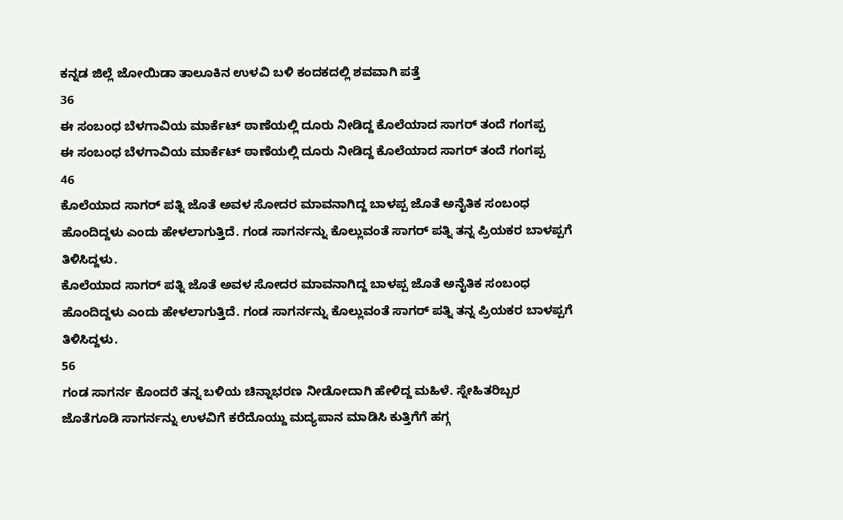ಕನ್ನಡ ಜಿಲ್ಲೆ ಜೋಯಿಡಾ ತಾಲೂಕಿನ ಉಳವಿ ಬಳಿ ಕಂದಕದಲ್ಲಿ ಶವವಾಗಿ ಪತ್ತೆ
36
ಈ ಸಂಬಂಧ ಬೆಳಗಾವಿಯ ಮಾರ್ಕೆಟ್ ಠಾಣೆಯಲ್ಲಿ ದೂರು ನೀಡಿದ್ದ ಕೊಲೆಯಾದ ಸಾಗರ್ ತಂದೆ ಗಂಗಪ್ಪ
ಈ ಸಂಬಂಧ ಬೆಳಗಾವಿಯ ಮಾರ್ಕೆಟ್ ಠಾಣೆಯಲ್ಲಿ ದೂರು ನೀಡಿದ್ದ ಕೊಲೆಯಾದ ಸಾಗರ್ ತಂದೆ ಗಂಗಪ್ಪ
46
ಕೊಲೆಯಾದ ಸಾಗರ್ ಪತ್ನಿ ಜೊತೆ ಅವಳ ಸೋದರ ಮಾವನಾಗಿದ್ದ ಬಾಳಪ್ಪ ಜೊತೆ ಅನೈತಿಕ ಸಂಬಂಧ ಹೊಂದಿದ್ದಳು ಎಂದು ಹೇಳಲಾಗುತ್ತಿದೆ. ಗಂಡ ಸಾಗರ್ನನ್ನು ಕೊಲ್ಲುವಂತೆ ಸಾಗರ್ ಪತ್ನಿ ತನ್ನ ಪ್ರಿಯಕರ ಬಾಳಪ್ಪಗೆ ತಿಳಿಸಿದ್ದಳು.
ಕೊಲೆಯಾದ ಸಾಗರ್ ಪತ್ನಿ ಜೊತೆ ಅವಳ ಸೋದರ ಮಾವನಾಗಿದ್ದ ಬಾಳಪ್ಪ ಜೊತೆ ಅನೈತಿಕ ಸಂಬಂಧ ಹೊಂದಿದ್ದಳು ಎಂದು ಹೇಳಲಾಗುತ್ತಿದೆ. ಗಂಡ ಸಾಗರ್ನನ್ನು ಕೊಲ್ಲುವಂತೆ ಸಾಗರ್ ಪತ್ನಿ ತನ್ನ ಪ್ರಿಯಕರ ಬಾಳಪ್ಪಗೆ ತಿಳಿಸಿದ್ದಳು.
56
ಗಂಡ ಸಾಗರ್ನ ಕೊಂದರೆ ತನ್ನ ಬಳಿಯ ಚಿನ್ನಾಭರಣ ನೀಡೋದಾಗಿ ಹೇಳಿದ್ದ ಮಹಿಳೆ. ಸ್ನೇಹಿತರಿಬ್ಬರ ಜೊತೆಗೂಡಿ ಸಾಗರ್ನನ್ನು ಉಳವಿಗೆ ಕರೆದೊಯ್ದು ಮದ್ಯಪಾನ ಮಾಡಿಸಿ ಕುತ್ತಿಗೆಗೆ ಹಗ್ಗ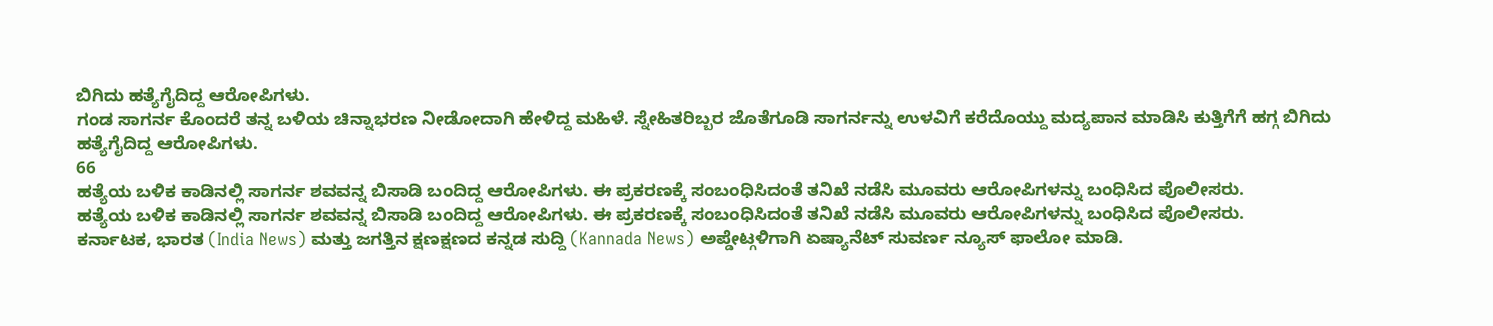ಬಿಗಿದು ಹತ್ಯೆಗೈದಿದ್ದ ಆರೋಪಿಗಳು.
ಗಂಡ ಸಾಗರ್ನ ಕೊಂದರೆ ತನ್ನ ಬಳಿಯ ಚಿನ್ನಾಭರಣ ನೀಡೋದಾಗಿ ಹೇಳಿದ್ದ ಮಹಿಳೆ. ಸ್ನೇಹಿತರಿಬ್ಬರ ಜೊತೆಗೂಡಿ ಸಾಗರ್ನನ್ನು ಉಳವಿಗೆ ಕರೆದೊಯ್ದು ಮದ್ಯಪಾನ ಮಾಡಿಸಿ ಕುತ್ತಿಗೆಗೆ ಹಗ್ಗ ಬಿಗಿದು ಹತ್ಯೆಗೈದಿದ್ದ ಆರೋಪಿಗಳು.
66
ಹತ್ಯೆಯ ಬಳಿಕ ಕಾಡಿನಲ್ಲಿ ಸಾಗರ್ನ ಶವವನ್ನ ಬಿಸಾಡಿ ಬಂದಿದ್ದ ಆರೋಪಿಗಳು. ಈ ಪ್ರಕರಣಕ್ಕೆ ಸಂಬಂಧಿಸಿದಂತೆ ತನಿಖೆ ನಡೆಸಿ ಮೂವರು ಆರೋಪಿಗಳನ್ನು ಬಂಧಿಸಿದ ಪೊಲೀಸರು.
ಹತ್ಯೆಯ ಬಳಿಕ ಕಾಡಿನಲ್ಲಿ ಸಾಗರ್ನ ಶವವನ್ನ ಬಿಸಾಡಿ ಬಂದಿದ್ದ ಆರೋಪಿಗಳು. ಈ ಪ್ರಕರಣಕ್ಕೆ ಸಂಬಂಧಿಸಿದಂತೆ ತನಿಖೆ ನಡೆಸಿ ಮೂವರು ಆರೋಪಿಗಳನ್ನು ಬಂಧಿಸಿದ ಪೊಲೀಸರು.
ಕರ್ನಾಟಕ, ಭಾರತ (India News) ಮತ್ತು ಜಗತ್ತಿನ ಕ್ಷಣಕ್ಷಣದ ಕನ್ನಡ ಸುದ್ದಿ (Kannada News) ಅಪ್ಡೇಟ್ಗಳಿಗಾಗಿ ಏಷ್ಯಾನೆಟ್ ಸುವರ್ಣ ನ್ಯೂಸ್ ಫಾಲೋ ಮಾಡಿ.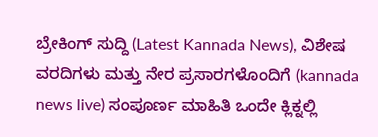ಬ್ರೇಕಿಂಗ್ ಸುದ್ದಿ (Latest Kannada News), ವಿಶೇಷ ವರದಿಗಳು ಮತ್ತು ನೇರ ಪ್ರಸಾರಗಳೊಂದಿಗೆ (kannada news live) ಸಂಪೂರ್ಣ ಮಾಹಿತಿ ಒಂದೇ ಕ್ಲಿಕ್ನಲ್ಲಿ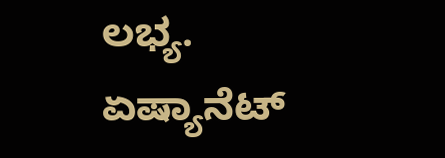ಲಭ್ಯ. ಏಷ್ಯಾನೆಟ್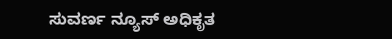ಸುವರ್ಣ ನ್ಯೂಸ್ ಅಧಿಕೃತ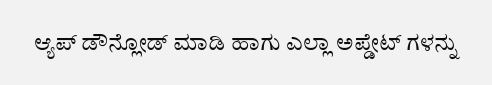ಆ್ಯಪ್ ಡೌನ್ಲೋಡ್ ಮಾಡಿ ಹಾಗು ಎಲ್ಲಾ ಅಪ್ಡೇಟ್ ಗಳನ್ನು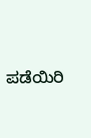ಪಡೆಯಿರಿ